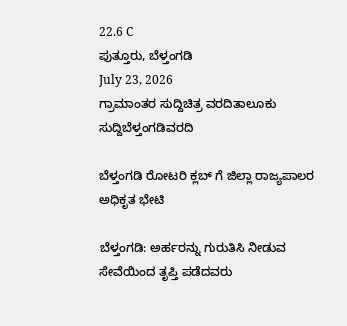22.6 C
ಪುತ್ತೂರು, ಬೆಳ್ತಂಗಡಿ
July 23, 2026
ಗ್ರಾಮಾಂತರ ಸುದ್ದಿಚಿತ್ರ ವರದಿತಾಲೂಕು ಸುದ್ದಿಬೆಳ್ತಂಗಡಿವರದಿ

ಬೆಳ್ತಂಗಡಿ ರೋಟರಿ ಕ್ಲಬ್ ಗೆ ಜಿಲ್ಲಾ ರಾಜ್ಯಪಾಲರ ಅಧಿಕೃತ ಭೇಟಿ

ಬೆಳ್ತಂಗಡಿ: ಅರ್ಹರನ್ನು ಗುರುತಿಸಿ ನೀಡುವ ಸೇವೆಯಿಂದ ತೃಪ್ತಿ ಪಡೆದವರು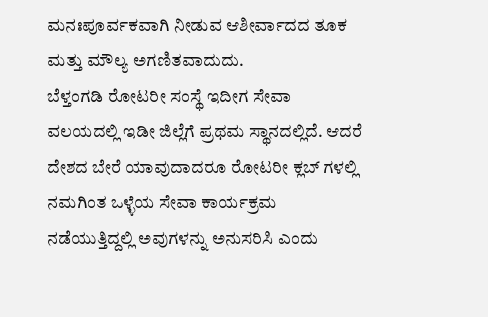ಮನಃಪೂರ್ವಕವಾಗಿ ನೀಡುವ ಆಶೀರ್ವಾದದ ತೂಕ ಮತ್ತು ಮೌಲ್ಯ ಅಗಣಿತವಾದುದು.
ಬೆಳ್ತಂಗಡಿ ರೋಟರೀ ಸಂಸ್ಥೆ ಇದೀಗ ಸೇವಾ ವಲಯದಲ್ಲಿ ಇಡೀ ಜಿಲ್ಲೆಗೆ ಪ್ರಥಮ ಸ್ಥಾನದಲ್ಲಿದೆ. ಆದರೆ ದೇಶದ ಬೇರೆ ಯಾವುದಾದರೂ ರೋಟರೀ ಕ್ಲಬ್ ಗಳಲ್ಲಿ ನಮಗಿಂತ ಒಳ್ಳೆಯ ಸೇವಾ ಕಾರ್ಯಕ್ರಮ ನಡೆಯುತ್ತಿದ್ದಲ್ಲಿ ಅವುಗಳನ್ನು ಅನುಸರಿಸಿ ಎಂದು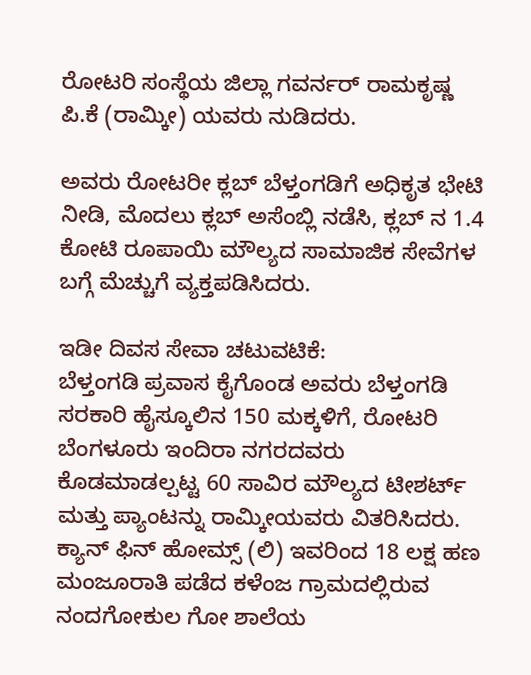ರೋಟರಿ ಸಂಸ್ಥೆಯ ಜಿಲ್ಲಾ ಗವರ್ನರ್ ರಾಮಕೃಷ್ಣ ಪಿ.ಕೆ (ರಾಮ್ಕೀ) ಯವರು ನುಡಿದರು.

ಅವರು ರೋಟರೀ ಕ್ಲಬ್ ಬೆಳ್ತಂಗಡಿಗೆ ಅಧಿಕೃತ ಭೇಟಿ ನೀಡಿ, ಮೊದಲು ಕ್ಲಬ್ ಅಸೆಂಬ್ಲಿ ನಡೆಸಿ, ಕ್ಲಬ್ ನ 1.4 ಕೋಟಿ ರೂಪಾಯಿ ಮೌಲ್ಯದ ಸಾಮಾಜಿಕ ಸೇವೆಗಳ ಬಗ್ಗೆ ಮೆಚ್ಚುಗೆ ವ್ಯಕ್ತಪಡಿಸಿದರು.

ಇಡೀ ದಿವಸ ಸೇವಾ ಚಟುವಟಿಕೆ:
ಬೆಳ್ತಂಗಡಿ ಪ್ರವಾಸ ಕೈಗೊಂಡ ಅವರು ಬೆಳ್ತಂಗಡಿ ಸರಕಾರಿ ಹೈಸ್ಕೂಲಿನ 150 ಮಕ್ಕಳಿಗೆ, ರೋಟರಿ ಬೆಂಗಳೂರು ಇಂದಿರಾ ನಗರದವರು ಕೊಡಮಾಡಲ್ಪಟ್ಟ 60 ಸಾವಿರ ಮೌಲ್ಯದ ಟೀಶರ್ಟ್ ಮತ್ತು ಪ್ಯಾಂಟನ್ನು ರಾಮ್ಕೀಯವರು ವಿತರಿಸಿದರು.
ಕ್ಯಾನ್ ಫಿನ್ ಹೋಮ್ಸ್ (ಲಿ) ಇವರಿಂದ 18 ಲಕ್ಷ ಹಣ ಮಂಜೂರಾತಿ ಪಡೆದ ಕಳೆಂಜ ಗ್ರಾಮದಲ್ಲಿರುವ ನಂದಗೋಕುಲ ಗೋ ಶಾಲೆಯ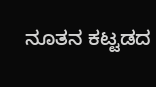ನೂತನ ಕಟ್ಟಡದ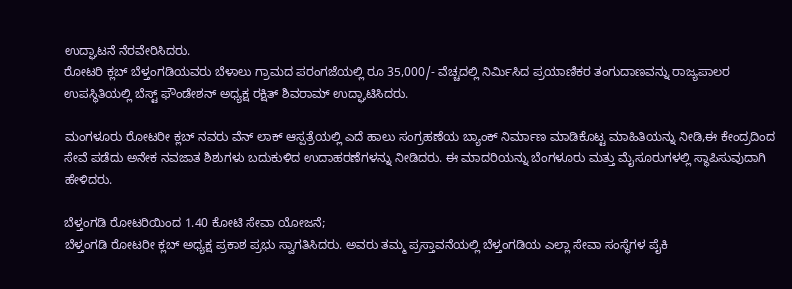ಉದ್ಘಾಟನೆ ನೆರವೇರಿಸಿದರು.
ರೋಟರಿ ಕ್ಲಬ್ ಬೆಳ್ತಂಗಡಿಯವರು ಬೆಳಾಲು ಗ್ರಾಮದ ಪರಂಗಜೆಯಲ್ಲಿ ರೂ 35,000/- ವೆಚ್ಚದಲ್ಲಿ ನಿರ್ಮಿಸಿದ ಪ್ರಯಾಣಿಕರ ತಂಗುದಾಣವನ್ನು ರಾಜ್ಯಪಾಲರ ಉಪಸ್ಥಿತಿಯಲ್ಲಿ ಬೆಸ್ಟ್ ಫೌಂಡೇಶನ್ ಅಧ್ಯಕ್ಷ ರಕ್ಷಿತ್ ಶಿವರಾಮ್ ಉದ್ಘಾಟಿಸಿದರು.

ಮಂಗಳೂರು ರೋಟರೀ ಕ್ಲಬ್ ನವರು ವೆನ್ ಲಾಕ್ ಆಸ್ಪತ್ರೆಯಲ್ಲಿ ಎದೆ ಹಾಲು ಸಂಗ್ರಹಣೆಯ ಬ್ಯಾಂಕ್ ನಿರ್ಮಾಣ ಮಾಡಿಕೊಟ್ಟ ಮಾಹಿತಿಯನ್ನು ನೀಡಿ,ಈ ಕೇಂದ್ರದಿಂದ ಸೇವೆ ಪಡೆದು ಅನೇಕ ನವಜಾತ ಶಿಶುಗಳು ಬದುಕುಳಿದ ಉದಾಹರಣೆಗಳನ್ನು ನೀಡಿದರು. ಈ ಮಾದರಿಯನ್ನು ಬೆಂಗಳೂರು ಮತ್ತು ಮೈಸೂರುಗಳಲ್ಲಿ ಸ್ಥಾಪಿಸುವುದಾಗಿ ಹೇಳಿದರು.

ಬೆಳ್ತಂಗಡಿ ರೋಟರಿಯಿಂದ 1.40 ಕೋಟಿ ಸೇವಾ ಯೋಜನೆ;
ಬೆಳ್ತಂಗಡಿ ರೋಟರೀ ಕ್ಲಬ್ ಅಧ್ಯಕ್ಷ ಪ್ರಕಾಶ ಪ್ರಭು ಸ್ವಾಗತಿಸಿದರು. ಅವರು ತಮ್ಮ ಪ್ರಸ್ತಾವನೆಯಲ್ಲಿ ಬೆಳ್ತಂಗಡಿಯ ಎಲ್ಲಾ ಸೇವಾ ಸಂಸ್ಥೆಗಳ ಪೈಕಿ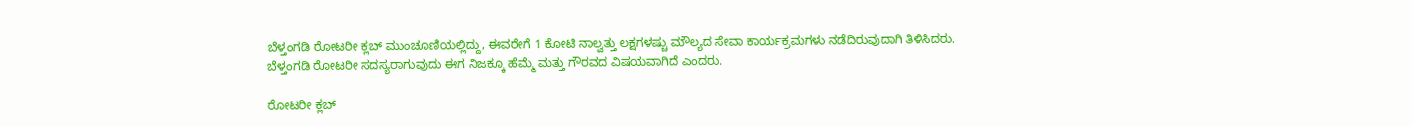ಬೆಳ್ತಂಗಡಿ ರೋಟರೀ ಕ್ಲಬ್ ಮುಂಚೂಣಿಯಲ್ಲಿದ್ದು, ಈವರೇಗೆ 1 ಕೋಟಿ ನಾಲ್ವತ್ತು ಲಕ್ಷಗಳಷ್ಚು ಮೌಲ್ಯದ ಸೇವಾ ಕಾರ್ಯಕ್ರಮಗಳು ನಡೆದಿರುವುದಾಗಿ ತಿಳಿಸಿದರು. ಬೆಳ್ತಂಗಡಿ ರೋಟರೀ ಸದಸ್ಯರಾಗುವುದು ಈಗ ನಿಜಕ್ಕೂ ಹೆಮ್ಮೆ ಮತ್ತು ಗೌರವದ ವಿಷಯವಾಗಿದೆ ಎಂದರು.

ರೋಟರೀ ಕ್ಲಬ್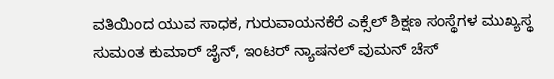ವತಿಯಿಂದ ಯುವ ಸಾಧಕ, ಗುರುವಾಯನಕೆರೆ ಎಕ್ಸೆಲ್ ಶಿಕ್ಷಣ ಸಂಸ್ಥೆಗಳ ಮುಖ್ಯಸ್ಥ ಸುಮಂತ ಕುಮಾರ್ ಜೈನ್, ಇಂಟರ್ ನ್ಯಾಷನಲ್ ವುಮನ್ ಚೆಸ್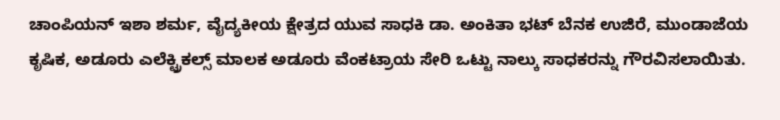ಚಾಂಪಿಯನ್ ಇಶಾ ಶರ್ಮ, ವೈದ್ಯಕೀಯ ಕ್ಷೇತ್ರದ ಯುವ ಸಾಧಕಿ ಡಾ. ಅಂಕಿತಾ ಭಟ್ ಬೆನಕ ಉಜಿರೆ, ಮುಂಡಾಜೆಯ ಕೃಷಿಕ, ಅಡೂರು ಎಲೆಕ್ಟ್ರಿಕಲ್ಸ್ ಮಾಲಕ ಅಡೂರು ವೆಂಕಟ್ರಾಯ ಸೇರಿ ಒಟ್ಟು ನಾಲ್ಕು ಸಾಧಕರನ್ನು ಗೌರವಿಸಲಾಯಿತು.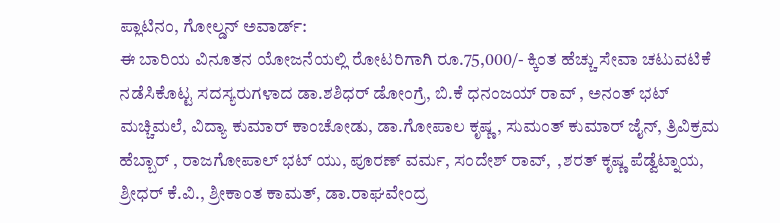ಪ್ಲಾಟಿನಂ, ಗೋಲ್ಡನ್ ಅವಾರ್ಡ್:
ಈ ಬಾರಿಯ ವಿನೂತನ ಯೋಜನೆಯಲ್ಲಿ ರೋಟರಿಗಾಗಿ ರೂ.75,000/- ಕ್ಕಿಂತ ಹೆಚ್ಚು ಸೇವಾ ಚಟುವಟಿಕೆ ನಡೆಸಿಕೊಟ್ಟ ಸದಸ್ಯರುಗಳಾದ ಡಾ.ಶಶಿಧರ್ ಡೋಂಗ್ರೆ, ಬಿ.ಕೆ ಧನಂಜಯ್ ರಾವ್ , ಅನಂತ್ ಭಟ್ ಮಚ್ಚಿಮಲೆ, ವಿದ್ಯಾ ಕುಮಾರ್ ಕಾಂಚೋಡು, ಡಾ.ಗೋಪಾಲ ಕೃಷ್ಣ, ಸುಮಂತ್ ಕುಮಾರ್ ಜೈನ್, ತ್ರಿವಿಕ್ರಮ ಹೆಬ್ಬಾರ್ , ರಾಜಗೋಪಾಲ್ ಭಟ್ ಯು, ಪೂರಣ್ ವರ್ಮ, ಸಂದೇಶ್ ರಾವ್,  ,ಶರತ್ ಕೃಷ್ಣ ಪೆಡ್ವೆಟ್ನಾಯ, ಶ್ರೀಧರ್ ಕೆ.ವಿ., ಶ್ರೀಕಾಂತ ಕಾಮತ್, ಡಾ.ರಾಘವೇಂದ್ರ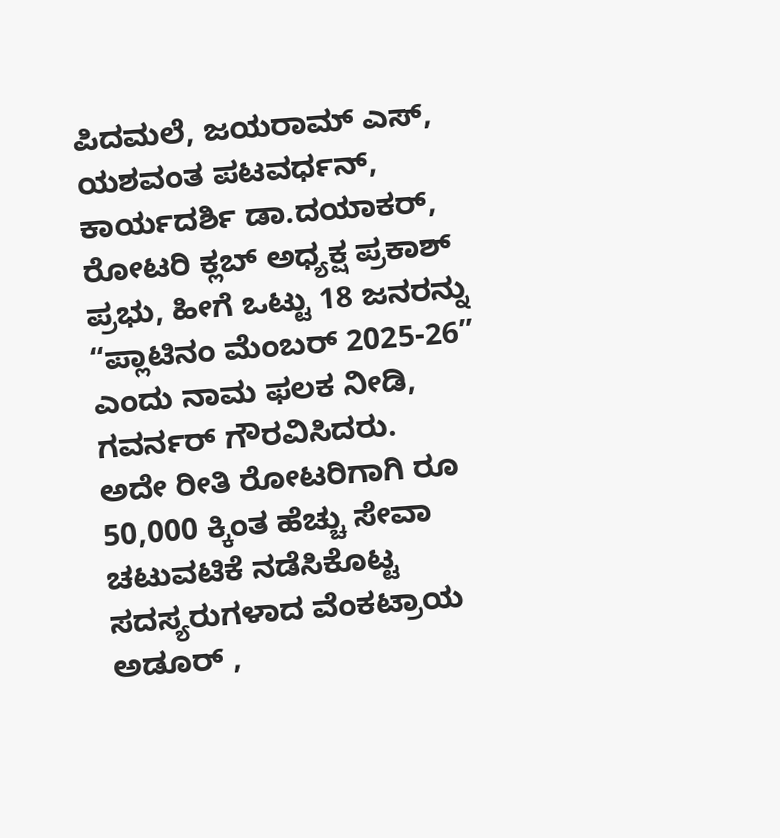ಪಿದಮಲೆ, ಜಯರಾಮ್ ಎಸ್, ಯಶವಂತ ಪಟವರ್ಧನ್, ಕಾರ್ಯದರ್ಶಿ ಡಾ.ದಯಾಕರ್, ರೋಟರಿ ಕ್ಲಬ್ ಅಧ್ಯಕ್ಷ ಪ್ರಕಾಶ್ ಪ್ರಭು, ಹೀಗೆ ಒಟ್ಟು 18 ಜನರನ್ನು “ಪ್ಲಾಟಿನಂ ಮೆಂಬರ್ 2025-26” ಎಂದು ನಾಮ ಫಲಕ ನೀಡಿ, ಗವರ್ನರ್ ಗೌರವಿಸಿದರು.
ಅದೇ ರೀತಿ ರೋಟರಿಗಾಗಿ ರೂ 50,000 ಕ್ಕಿಂತ ಹೆಚ್ಚು ಸೇವಾ ಚಟುವಟಿಕೆ ನಡೆಸಿಕೊಟ್ಟ ಸದಸ್ಯರುಗಳಾದ ವೆಂಕಟ್ರಾಯ ಅಡೂರ್ ,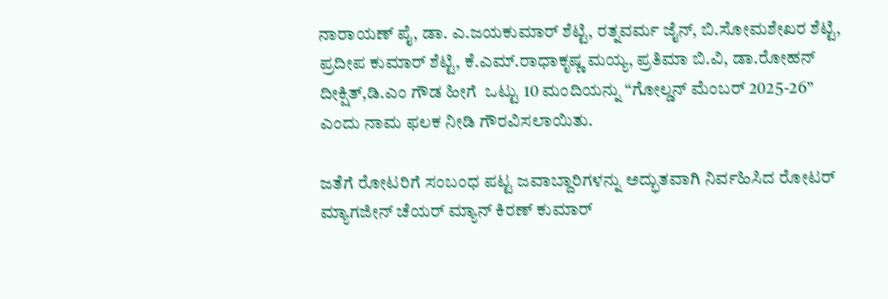ನಾರಾಯಣ್ ಪೈ, ಡಾ. ಎ.ಜಯಕುಮಾರ್ ಶೆಟ್ಟಿ, ರತ್ನವರ್ಮ ಜೈನ್, ಬಿ.ಸೋಮಶೇಖರ ಶೆಟ್ಟಿ, ಪ್ರದೀಪ ಕುಮಾರ್ ಶೆಟ್ಟಿ, ಕೆ.ಎಮ್.ರಾಧಾಕೃಷ್ಣ ಮಯ್ಯ, ಪ್ರತಿಮಾ ಬಿ.ವಿ, ಡಾ.ರೋಹನ್ ದೀಕ್ಷಿತ್,ಡಿ.ಎಂ ಗೌಡ ಹೀಗೆ  ಒಟ್ಟು 10 ಮಂದಿಯನ್ನು “ಗೋಲ್ಡನ್ ಮೆಂಬರ್ 2025-26” ಎಂದು ನಾಮ ಫಲಕ ನೀಡಿ ಗೌರವಿಸಲಾಯಿತು.

ಜತೆಗೆ ರೋಟರಿಗೆ ಸಂಬಂಧ ಪಟ್ಟ ಜವಾಬ್ದಾರಿಗಳನ್ನು ಅದ್ಭುತವಾಗಿ ನಿರ್ವಹಿಸಿದ ರೋಟರ್ ಮ್ಯಾಗಜೀನ್ ಚೆಯರ್ ಮ್ಯಾನ್ ಕಿರಣ್ ಕುಮಾರ್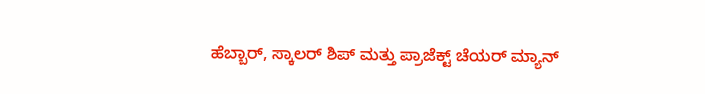ಹೆಬ್ಬಾರ್, ಸ್ಕಾಲರ್ ಶಿಪ್ ಮತ್ತು ಪ್ರಾಜೆಕ್ಟ್ ಚೆಯರ್ ಮ್ಯಾನ್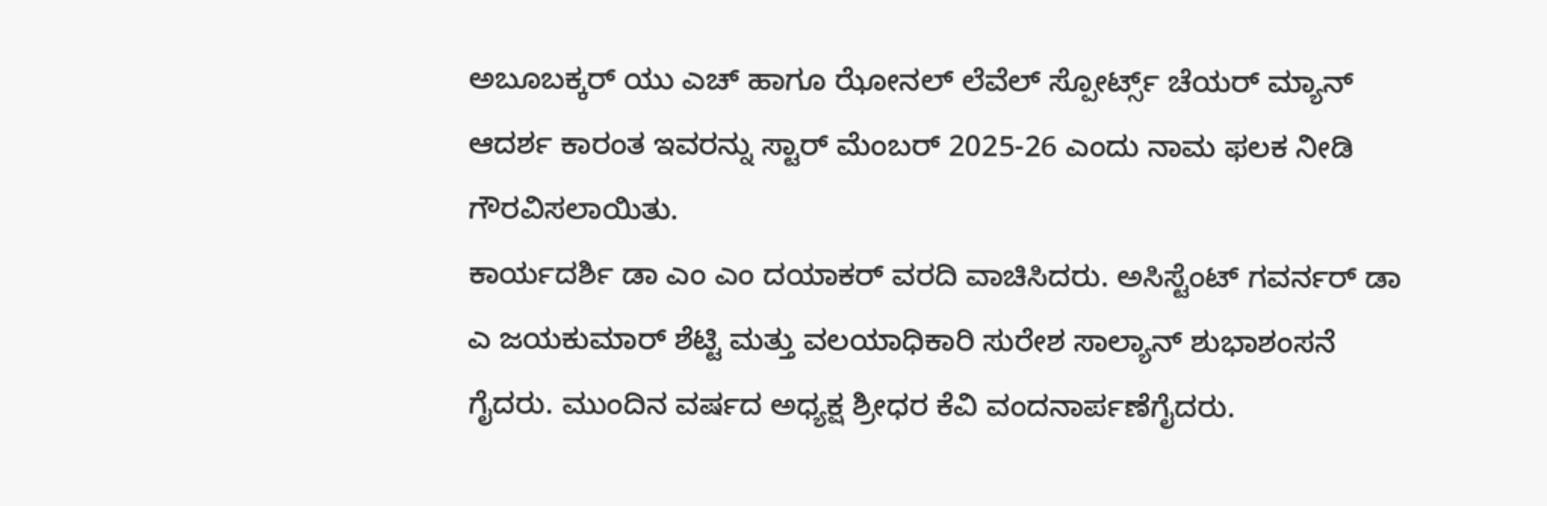ಅಬೂಬಕ್ಕರ್ ಯು ಎಚ್ ಹಾಗೂ ಝೋನಲ್ ಲೆವೆಲ್ ಸ್ಪೋರ್ಟ್ಸ್ ಚೆಯರ್ ಮ್ಯಾನ್ ಆದರ್ಶ ಕಾರಂತ ಇವರನ್ನು ಸ್ಟಾರ್ ಮೆಂಬರ್ 2025-26 ಎಂದು ನಾಮ ಫಲಕ ನೀಡಿ ಗೌರವಿಸಲಾಯಿತು.
ಕಾರ್ಯದರ್ಶಿ ಡಾ ಎಂ ಎಂ ದಯಾಕರ್ ವರದಿ ವಾಚಿಸಿದರು. ಅಸಿಸ್ಟೆಂಟ್ ಗವರ್ನರ್ ಡಾ ಎ ಜಯಕುಮಾರ್ ಶೆಟ್ಟಿ ಮತ್ತು ವಲಯಾಧಿಕಾರಿ ಸುರೇಶ ಸಾಲ್ಯಾನ್ ಶುಭಾಶಂಸನೆ ಗೈದರು. ಮುಂದಿನ ವರ್ಷದ ಅಧ್ಯಕ್ಷ ಶ್ರೀಧರ ಕೆವಿ ವಂದನಾರ್ಪಣೆಗೈದರು.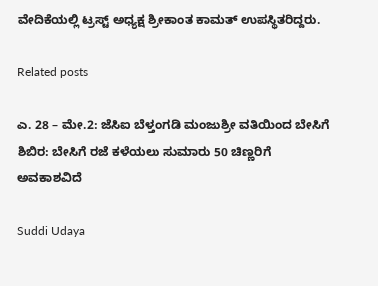ವೇದಿಕೆಯಲ್ಲಿ ಟ್ರಸ್ಟ್ ಅಧ್ಯಕ್ಷ ಶ್ರೀಕಾಂತ ಕಾಮತ್ ಉಪಸ್ಥಿತರಿದ್ದರು.

Related posts

ಎ. 28 – ಮೇ.2: ಜೆಸಿಐ ಬೆಳ್ತಂಗಡಿ ಮಂಜುಶ್ರೀ ವತಿಯಿಂದ ಬೇಸಿಗೆ ಶಿಬಿರ: ಬೇಸಿಗೆ ರಜೆ ಕಳೆಯಲು ಸುಮಾರು 50 ಚಿಣ್ಣರಿಗೆ ಅವಕಾಶವಿದೆ

Suddi Udaya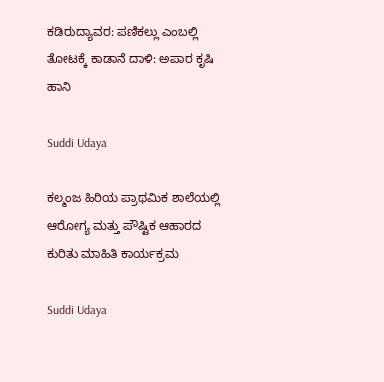ಕಡಿರುದ್ಯಾವರ: ಪಣಿಕಲ್ಲು ಎಂಬಲ್ಲಿ ತೋಟಕ್ಕೆ ಕಾಡಾನೆ ದಾಳಿ: ಅಪಾರ ಕೃಷಿ ಹಾನಿ

Suddi Udaya

ಕಲ್ಮಂಜ ಹಿರಿಯ ಪ್ರಾಥಮಿಕ ಶಾಲೆಯಲ್ಲಿ ಆರೋಗ್ಯ ಮತ್ತು ಪೌಷ್ಟಿಕ ಆಹಾರದ ಕುರಿತು ಮಾಹಿತಿ ಕಾರ್ಯಕ್ರಮ

Suddi Udaya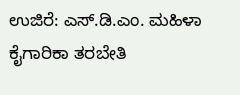ಉಜಿರೆ: ಎಸ್.ಡಿ.ಎಂ. ಮಹಿಳಾ ಕೈಗಾರಿಕಾ ತರಬೇತಿ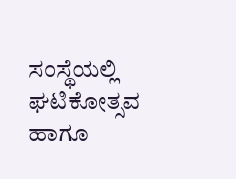ಸಂಸ್ಥೆಯಲ್ಲಿ ಘಟಿಕೋತ್ಸವ ಹಾಗೂ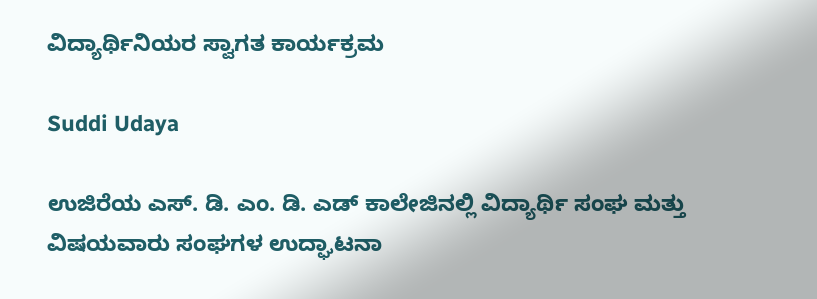ವಿದ್ಯಾರ್ಥಿನಿಯರ ಸ್ವಾಗತ ಕಾರ್ಯಕ್ರಮ

Suddi Udaya

ಉಜಿರೆಯ ಎಸ್. ಡಿ. ಎಂ. ಡಿ. ಎಡ್ ಕಾಲೇಜಿನಲ್ಲಿ ವಿದ್ಯಾರ್ಥಿ ಸಂಘ ಮತ್ತು ವಿಷಯವಾರು ಸಂಘಗಳ ಉದ್ಘಾಟನಾ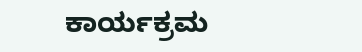ಕಾರ್ಯಕ್ರಮ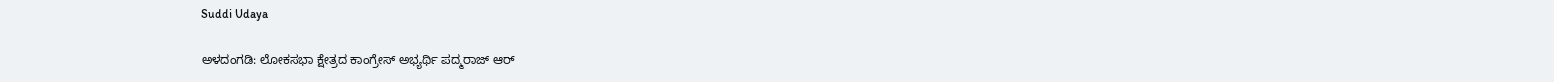Suddi Udaya

ಅಳದಂಗಡಿ: ಲೋಕಸಭಾ ಕ್ಷೇತ್ರದ ಕಾಂಗ್ರೇಸ್ ಅಭ್ಯರ್ಥಿ ಪದ್ಮರಾಜ್ ಆರ್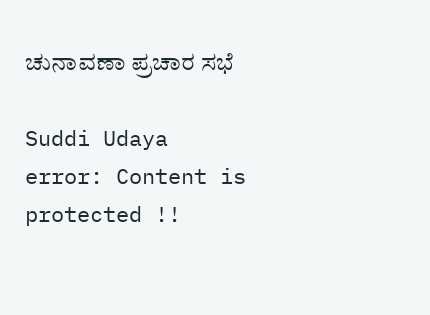ಚುನಾವಣಾ ಪ್ರಚಾರ ಸಭೆ

Suddi Udaya
error: Content is protected !!